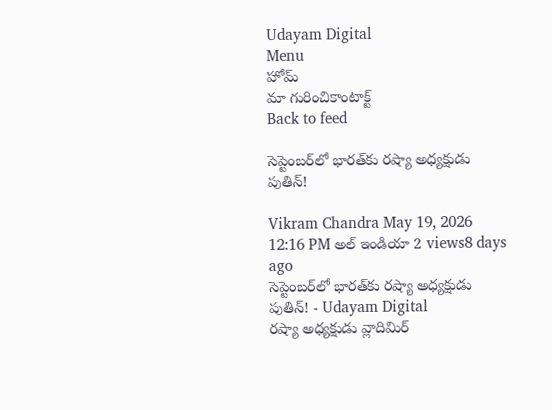Udayam Digital
Menu
హోమ్
మా గురించికాంటాక్ట్
Back to feed

సెప్టెంబర్‌లో భారత్‌కు రష్యా అధ్యక్షుడు పుతిన్!

Vikram Chandra May 19, 2026 12:16 PM అల్ ఇండియా 2 views8 days ago
సెప్టెంబర్‌లో భారత్‌కు రష్యా అధ్యక్షుడు పుతిన్! - Udayam Digital
రష్యా అధ్యక్షుడు వ్లాదిమిర్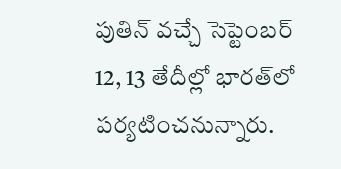పుతిన్ వచ్చే సెప్టెంబర్ 12, 13 తేదీల్లో భారత్‌లో పర్యటించనున్నారు.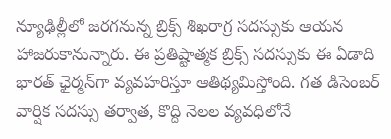న్యూఢిల్లీలో జరగనున్న బ్రిక్స్ శిఖరాగ్ర సదస్సుకు ఆయన హాజరుకానున్నారు. ఈ ప్రతిష్టాత్మక బ్రిక్స్ సదస్సుకు ఈ ఏడాది భారత్ ఛైర్మన్‌గా వ్యవహరిస్తూ ఆతిథ్యమిస్తోంది. గత డిసెంబర్ వార్షిక సదస్సు తర్వాత, కొద్ది నెలల వ్యవధిలోనే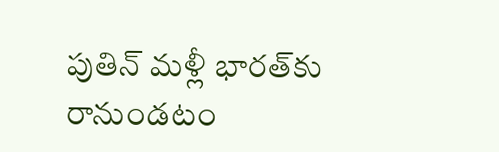పుతిన్ మళ్లీ భారత్‌కు రానుండటం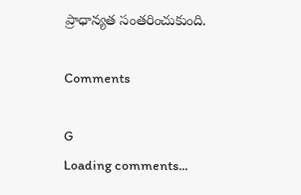ప్రాధాన్యత సంతరించుకుంది.

Comments

G
Loading comments...